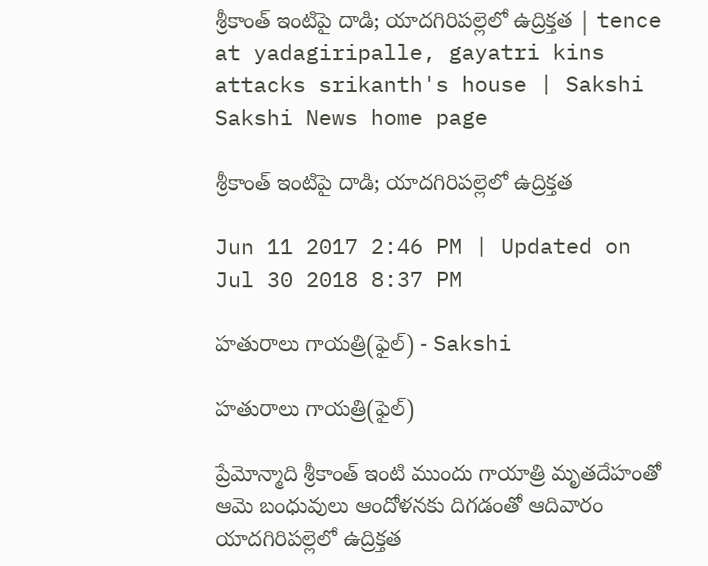శ్రీకాంత్‌ ఇంటిపై దాడి; యాదగిరిపల్లెలో ఉద్రిక్తత | tence at yadagiripalle, gayatri kins attacks srikanth's house | Sakshi
Sakshi News home page

శ్రీకాంత్‌ ఇంటిపై దాడి; యాదగిరిపల్లెలో ఉద్రిక్తత

Jun 11 2017 2:46 PM | Updated on Jul 30 2018 8:37 PM

హతురాలు గాయత్రి(ఫైల్‌) - Sakshi

హతురాలు గాయత్రి(ఫైల్‌)

ప్రేమోన్మాది శ్రీకాంత్‌ ఇంటి ముందు గాయాత్రి మృతదేహంతో ఆమె బంధువులు ఆందోళనకు దిగడంతో ఆదివారం యాదగిరిపల్లెలో ఉద్రిక్తత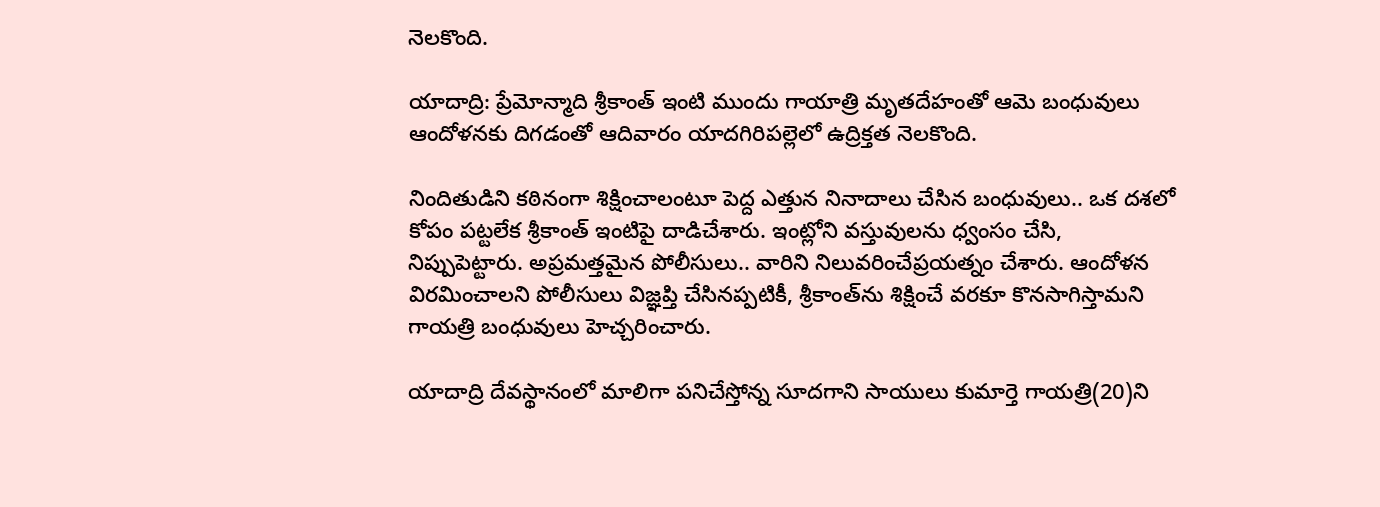నెలకొంది.

యాదాద్రి: ప్రేమోన్మాది శ్రీకాంత్‌ ఇంటి ముందు గాయాత్రి మృతదేహంతో ఆమె బంధువులు ఆందోళనకు దిగడంతో ఆదివారం యాదగిరిపల్లెలో ఉద్రిక్తత నెలకొంది.

నిందితుడిని కఠినంగా శిక్షించాలంటూ పెద్ద ఎత్తున నినాదాలు చేసిన బంధువులు.. ఒక దశలో కోపం పట్టలేక శ్రీకాంత్‌ ఇంటిపై దాడిచేశారు. ఇంట్లోని వస్తువులను ధ్వంసం చేసి, నిప్పుపెట్టారు. అప్రమత్తమైన పోలీసులు.. వారిని నిలువరించేప్రయత్నం చేశారు. ఆందోళన విరమించాలని పోలీసులు విజ్ఞప్తి చేసినప్పటికీ, శ్రీకాంత్‌ను శిక్షించే వరకూ కొనసాగిస్తామని గాయత్రి బంధువులు హెచ్చరించారు.

యాదాద్రి దేవస్థానంలో మాలిగా పనిచేస్తోన్న సూదగాని సాయులు కుమార్తె గాయత్రి(20)ని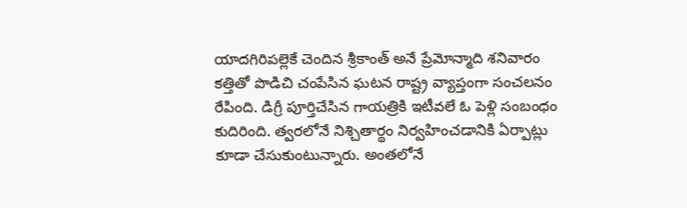యాదగిరిపల్లెకే చెందిన శ్రీకాంత్‌ అనే ప్రేమోన్మాది శనివారం కత్తితో పొడిచి చంపేసిన ఘటన రాష్ట్ర వ్యాప్తంగా సంచలనం రేపింది. డిగ్రీ పూర్తిచేసిన గాయత్రికి ఇటీవలే ఓ పెళ్లి సంబంధం కుదిరింది. త్వరలోనే నిశ్చితార్థం నిర్వహించడానికి ఏర్పాట్లు కూడా చేసుకుంటున్నారు. అంతలోనే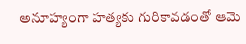అనూహ్యంగా హత్యకు గురికావడంతో ఆమె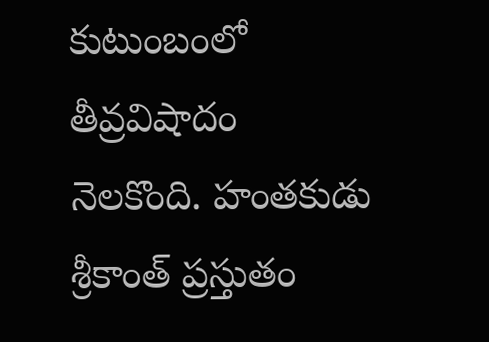కుటుంబంలో తీవ్రవిషాదం నెలకొంది. హంతకుడు శ్రీకాంత్‌ ప్రస్తుతం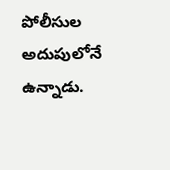పోలీసుల అదుపులోనే ఉన్నాడు.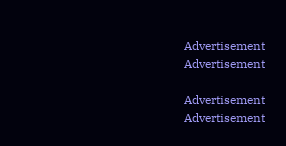Advertisement
Advertisement

Advertisement
Advertisement